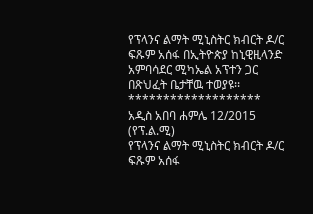የፕላንና ልማት ሚኒስትር ክብርት ዶ/ር ፍጹም አሰፋ በኢትዮጵያ ከኒዊዚላንድ አምባሳደር ሚካኤል አፕተን ጋር በጽህፈት ቤታቸዉ ተወያዩ፡፡
*******************
አዲስ አበባ ሐምሌ 12/2015 (የፕ.ል.ሚ)
የፕላንና ልማት ሚኒስትር ክብርት ዶ/ር ፍጹም አሰፋ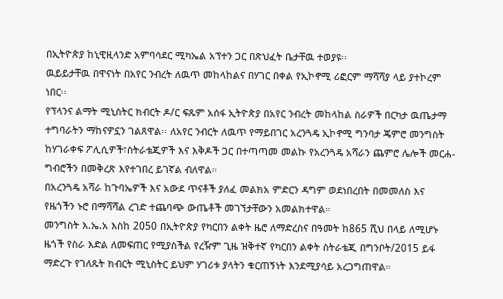በኢትዮጵያ ከኒዊዚላንድ አምባሳደር ሚካኤል አፕተን ጋር በጽህፈት ቤታቸዉ ተወያዩ፡፡
ዉይይታቸዉ በዋናነት በአየር ንብረት ለዉጥ መከላከልና በሃገር በቀል የኢኮኖሚ ሪፎርም ማሻሻያ ላይ ያተኮረም ነበር፡፡
የፕላንና ልማት ሚኒስትር ክብርት ዶ/ር ፍጹም አሰፋ ኢትዮጵያ በአየር ንብረት መከላከል ስራዎች በርካታ ዉጤታማ ተግባራትን ማከናዎኗን ገልጸዋል፡፡ ለአየር ንብርት ለዉጥ የማይበገር አረንጓዴ ኢኮኖሚ ግንባታ ጄምሮ መንግስት ከሃገራቀፍ ፖሊሲዎች፣ስትራቴጂዎች እና እቅዶች ጋር በተጣጣመ መልኩ የአረንጓዴ አሻራን ጨምሮ ሌሎች መርሐ-ግብሮችን በመቅረጽ እየተገበረ ይገኛል ብለዋል።
በአረንጓዴ አሻራ ከጉባኤዎች እና አውደ ጥናቶች ያለፈ መልክአ ምድርን ዳግም ወደነበረበት በመመለስ እና የዜጎችን ኑሮ በማሻሻል ረገድ ተጨባጭ ውጤቶች መገኘታቸውን አመልክተዋል።
መንግስት እ.ኤ.አ እስከ 2050 በኢትዮጵያ የካርበን ልቀት ዜሮ ለማድረስና በዓመት ከ865 ሺህ በላይ ለሚሆኑ ዜጎች የስራ እድል ለመፍጠር የሚያስችል የረዥም ጊዜ ዝቅተኛ የካርበን ልቀት ስትራቴጂ በግንቦት/2015 ይፋ ማድረጉ የገለጹት ክብርት ሚኒስትር ይህም ሃገሪቱ ያላትን ቁርጠኝነት እንደሚያሳይ አረጋግጠዋል።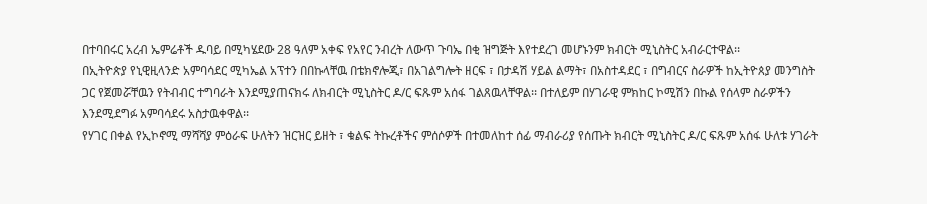በተባበሩር አረብ ኤምሬቶች ዱባይ በሚካሄደው 28 ዓለም አቀፍ የአየር ንብረት ለውጥ ጉባኤ በቂ ዝግጅት እየተደረገ መሆኑንም ክብርት ሚኒስትር አብራርተዋል፡፡
በኢትዮጵያ የኒዊዚላንድ አምባሳደር ሚካኤል አፕተን በበኩላቸዉ በቴክኖሎጂ፣ በአገልግሎት ዘርፍ ፣ በታዳሽ ሃይል ልማት፣ በአስተዳደር ፣ በግብርና ስራዎች ከኢትዮጰያ መንግስት ጋር የጀመሯቸዉን የትብብር ተግባራት እንደሚያጠናክሩ ለክብርት ሚኒስትር ዶ/ር ፍጹም አሰፋ ገልጸዉላቸዋል፡፡ በተለይም በሃገራዊ ምክከር ኮሚሽን በኩል የሰላም ስራዎችን እንደሚደግፉ አምባሳደሩ አስታዉቀዋል፡፡
የሃገር በቀል የኢኮኖሚ ማሻሻያ ምዕራፍ ሁለትን ዝርዝር ይዘት ፣ ቁልፍ ትኩረቶችና ምሰሶዎች በተመለከተ ሰፊ ማብራሪያ የሰጡት ክብርት ሚኒስትር ዶ/ር ፍጹም አሰፋ ሁለቱ ሃገራት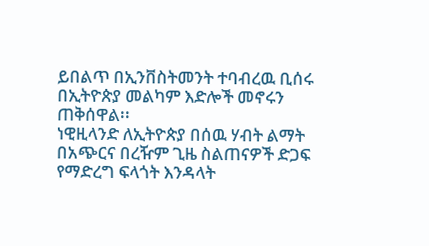ይበልጥ በኢንቨስትመንት ተባብረዉ ቢሰሩ በኢትዮጵያ መልካም እድሎች መኖሩን ጠቅሰዋል፡፡
ነዊዚላንድ ለኢትዮጵያ በሰዉ ሃብት ልማት በአጭርና በረዥም ጊዜ ስልጠናዎች ድጋፍ የማድረግ ፍላጎት እንዳላት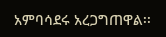አምባሳደሩ አረጋግጠዋል፡፡